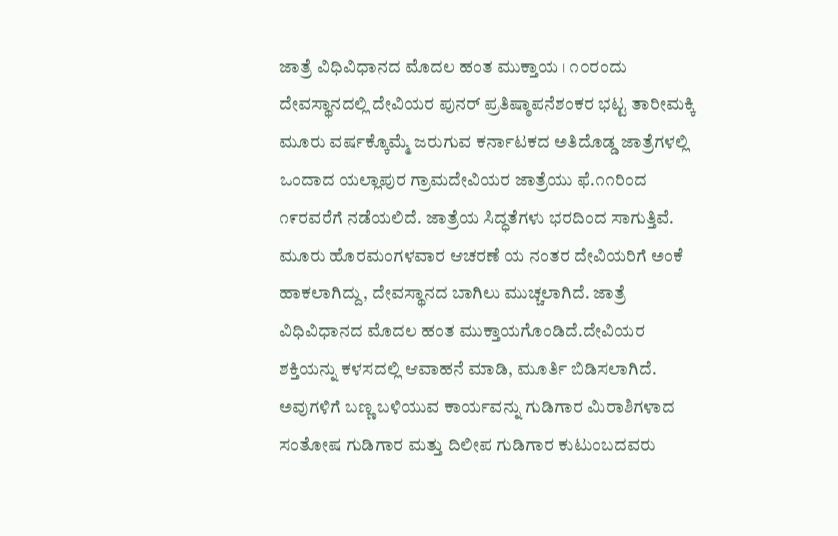ಜಾತ್ರೆ ವಿಧಿವಿಧಾನದ ಮೊದಲ ಹಂತ ಮುಕ್ತಾಯ । ೧೦ರಂದು ದೇವಸ್ಥಾನದಲ್ಲಿ ದೇವಿಯರ ಪುನರ್ ಪ್ರತಿಷ್ಠಾಪನೆಶಂಕರ ಭಟ್ಟ ತಾರೀಮಕ್ಕಿ
ಮೂರು ವರ್ಷಕ್ಕೊಮ್ಮೆ ಜರುಗುವ ಕರ್ನಾಟಕದ ಅತಿದೊಡ್ಡ ಜಾತ್ರೆಗಳಲ್ಲಿ ಒಂದಾದ ಯಲ್ಲಾಪುರ ಗ್ರಾಮದೇವಿಯರ ಜಾತ್ರೆಯು ಫೆ.೧೧ರಿಂದ ೧೯ರವರೆಗೆ ನಡೆಯಲಿದೆ. ಜಾತ್ರೆಯ ಸಿದ್ಧತೆಗಳು ಭರದಿಂದ ಸಾಗುತ್ತಿವೆ.
ಮೂರು ಹೊರಮಂಗಳವಾರ ಆಚರಣೆ ಯ ನಂತರ ದೇವಿಯರಿಗೆ ಅಂಕೆ ಹಾಕಲಾಗಿದ್ದು, ದೇವಸ್ಥಾನದ ಬಾಗಿಲು ಮುಚ್ಚಲಾಗಿದೆ. ಜಾತ್ರೆ ವಿಧಿವಿಧಾನದ ಮೊದಲ ಹಂತ ಮುಕ್ತಾಯಗೊಂಡಿದೆ.ದೇವಿಯರ ಶಕ್ತಿಯನ್ನು ಕಳಸದಲ್ಲಿ ಆವಾಹನೆ ಮಾಡಿ, ಮೂರ್ತಿ ಬಿಡಿಸಲಾಗಿದೆ. ಅವುಗಳಿಗೆ ಬಣ್ಣ ಬಳಿಯುವ ಕಾರ್ಯವನ್ನು ಗುಡಿಗಾರ ಮಿರಾಶಿಗಳಾದ ಸಂತೋಷ ಗುಡಿಗಾರ ಮತ್ತು ದಿಲೀಪ ಗುಡಿಗಾರ ಕುಟುಂಬದವರು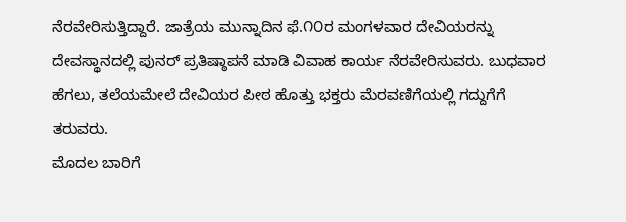ನೆರವೇರಿಸುತ್ತಿದ್ದಾರೆ. ಜಾತ್ರೆಯ ಮುನ್ನಾದಿನ ಫೆ.೧೦ರ ಮಂಗಳವಾರ ದೇವಿಯರನ್ನು ದೇವಸ್ಥಾನದಲ್ಲಿ ಪುನರ್ ಪ್ರತಿಷ್ಠಾಪನೆ ಮಾಡಿ ವಿವಾಹ ಕಾರ್ಯ ನೆರವೇರಿಸುವರು. ಬುಧವಾರ ಹೆಗಲು, ತಲೆಯಮೇಲೆ ದೇವಿಯರ ಪೀಠ ಹೊತ್ತು ಭಕ್ತರು ಮೆರವಣಿಗೆಯಲ್ಲಿ ಗದ್ದುಗೆಗೆ ತರುವರು.
ಮೊದಲ ಬಾರಿಗೆ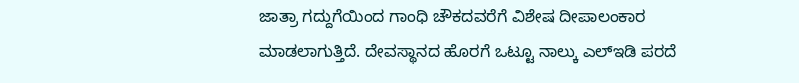ಜಾತ್ರಾ ಗದ್ದುಗೆಯಿಂದ ಗಾಂಧಿ ಚೌಕದವರೆಗೆ ವಿಶೇಷ ದೀಪಾಲಂಕಾರ ಮಾಡಲಾಗುತ್ತಿದೆ. ದೇವಸ್ಥಾನದ ಹೊರಗೆ ಒಟ್ಟೂ ನಾಲ್ಕು ಎಲ್ಇಡಿ ಪರದೆ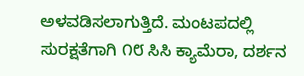ಅಳವಡಿಸಲಾಗುತ್ತಿದೆ. ಮಂಟಪದಲ್ಲಿ ಸುರಕ್ಷತೆಗಾಗಿ ೧೮ ಸಿಸಿ ಕ್ಯಾಮೆರಾ, ದರ್ಶನ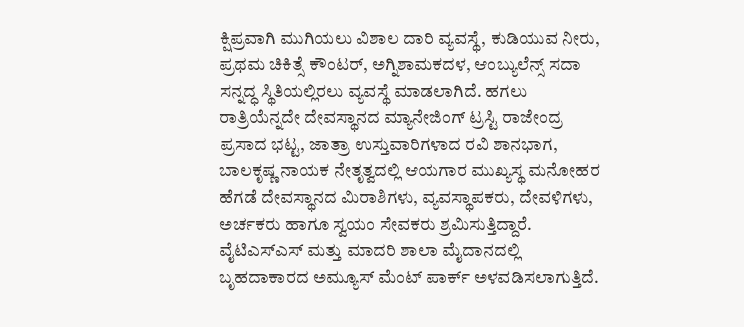ಕ್ಷಿಪ್ರವಾಗಿ ಮುಗಿಯಲು ವಿಶಾಲ ದಾರಿ ವ್ಯವಸ್ಥೆ, ಕುಡಿಯುವ ನೀರು, ಪ್ರಥಮ ಚಿಕಿತ್ಸೆ ಕೌಂಟರ್, ಅಗ್ನಿಶಾಮಕದಳ, ಆಂಬ್ಯುಲೆನ್ಸ್ ಸದಾ ಸನ್ನದ್ಧ ಸ್ಥಿತಿಯಲ್ಲಿರಲು ವ್ಯವಸ್ಥೆ ಮಾಡಲಾಗಿದೆ. ಹಗಲು ರಾತ್ರಿಯೆನ್ನದೇ ದೇವಸ್ಥಾನದ ಮ್ಯಾನೇಜಿಂಗ್ ಟ್ರಸ್ಟಿ ರಾಜೇಂದ್ರ ಪ್ರಸಾದ ಭಟ್ಟ, ಜಾತ್ರಾ ಉಸ್ತುವಾರಿಗಳಾದ ರವಿ ಶಾನಭಾಗ, ಬಾಲಕೃಷ್ಣ ನಾಯಕ ನೇತೃತ್ವದಲ್ಲಿ ಆಯಗಾರ ಮುಖ್ಯಸ್ಥ ಮನೋಹರ ಹೆಗಡೆ ದೇವಸ್ಥಾನದ ಮಿರಾಶಿಗಳು, ವ್ಯವಸ್ಥಾಪಕರು, ದೇವಳಿಗಳು, ಅರ್ಚಕರು ಹಾಗೂ ಸ್ವಯಂ ಸೇವಕರು ಶ್ರಮಿಸುತ್ತಿದ್ದಾರೆ.
ವೈಟಿಎಸ್ಎಸ್ ಮತ್ತು ಮಾದರಿ ಶಾಲಾ ಮೈದಾನದಲ್ಲಿ ಬೃಹದಾಕಾರದ ಅಮ್ಯೂಸ್ ಮೆಂಟ್ ಪಾರ್ಕ್ ಅಳವಡಿಸಲಾಗುತ್ತಿದೆ.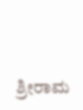ಶ್ರೀರಾಮ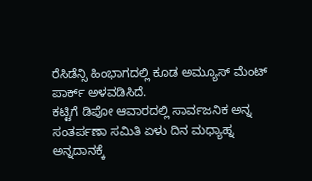ರೆಸಿಡೆನ್ಸಿ ಹಿಂಭಾಗದಲ್ಲಿ ಕೂಡ ಅಮ್ಯೂಸ್ ಮೆಂಟ್ ಪಾರ್ಕ್ ಅಳವಡಿಸಿದೆ.
ಕಟ್ಟಿಗೆ ಡಿಪೋ ಆವಾರದಲ್ಲಿ ಸಾರ್ವಜನಿಕ ಅನ್ನ ಸಂತರ್ಪಣಾ ಸಮಿತಿ ಏಳು ದಿನ ಮಧ್ಯಾಹ್ನ ಅನ್ನದಾನಕ್ಕೆ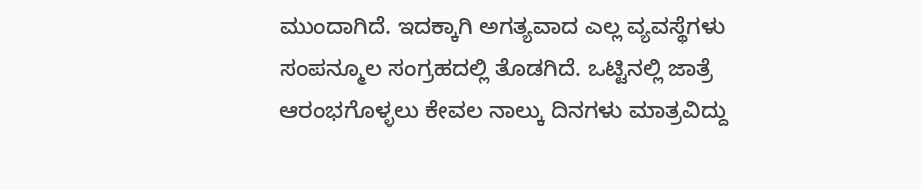ಮುಂದಾಗಿದೆ. ಇದಕ್ಕಾಗಿ ಅಗತ್ಯವಾದ ಎಲ್ಲ ವ್ಯವಸ್ಥೆಗಳು ಸಂಪನ್ಮೂಲ ಸಂಗ್ರಹದಲ್ಲಿ ತೊಡಗಿದೆ. ಒಟ್ಟಿನಲ್ಲಿ ಜಾತ್ರೆ ಆರಂಭಗೊಳ್ಳಲು ಕೇವಲ ನಾಲ್ಕು ದಿನಗಳು ಮಾತ್ರವಿದ್ದು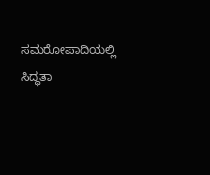ಸಮರೋಪಾದಿಯಲ್ಲಿ ಸಿದ್ಧತಾ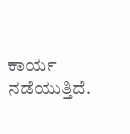ಕಾರ್ಯ ನಡೆಯುತ್ತಿದೆ.